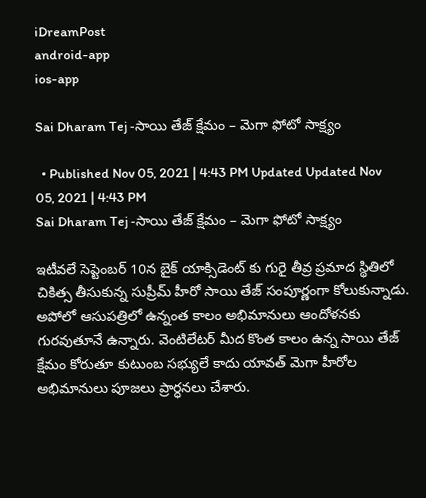iDreamPost
android-app
ios-app

Sai Dharam Tej -సాయి తేజ్ క్షేమం – మెగా ఫోటో సాక్ష్యం

  • Published Nov 05, 2021 | 4:43 PM Updated Updated Nov 05, 2021 | 4:43 PM
Sai Dharam Tej -సాయి తేజ్ క్షేమం – మెగా ఫోటో సాక్ష్యం

ఇటీవలే సెప్టెంబర్ 10న బైక్ యాక్సిడెంట్ కు గురై తీవ్ర ప్రమాద స్థితిలో చికిత్స తీసుకున్న సుప్రీమ్ హీరో సాయి తేజ్ సంపూర్ణంగా కోలుకున్నాడు. అపోలో ఆసుపత్రిలో ఉన్నంత కాలం అభిమానులు ఆందోళనకు గురవుతూనే ఉన్నారు. వెంటిలేటర్ మీద కొంత కాలం ఉన్న సాయి తేజ్ క్షేమం కోరుతూ కుటుంబ సభ్యులే కాదు యావత్ మెగా హీరోల అభిమానులు పూజలు ప్రార్ధనలు చేశారు.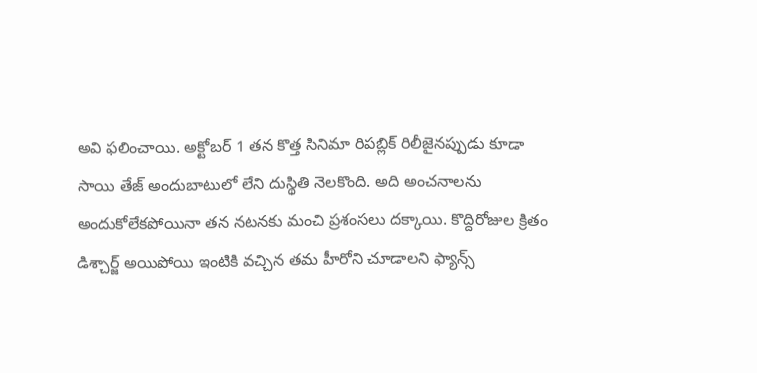అవి ఫలించాయి. అక్టోబర్ 1 తన కొత్త సినిమా రిపబ్లిక్ రిలీజైనప్పుడు కూడా సాయి తేజ్ అందుబాటులో లేని దుస్థితి నెలకొంది. అది అంచనాలను అందుకోలేకపోయినా తన నటనకు మంచి ప్రశంసలు దక్కాయి. కొద్దిరోజుల క్రితం డిశ్చార్జ్ అయిపోయి ఇంటికి వచ్చిన తమ హీరోని చూడాలని ఫ్యాన్స్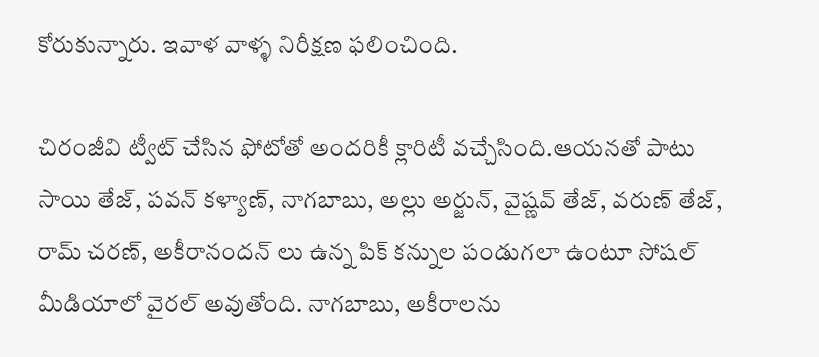కోరుకున్నారు. ఇవాళ వాళ్ళ నిరీక్షణ ఫలించింది.

చిరంజీవి ట్వీట్ చేసిన ఫోటోతో అందరికీ క్లారిటీ వచ్చేసింది.ఆయనతో పాటు సాయి తేజ్, పవన్ కళ్యాణ్, నాగబాబు, అల్లు అర్జున్, వైష్ణవ్ తేజ్, వరుణ్ తేజ్, రామ్ చరణ్, అకీరానందన్ లు ఉన్న పిక్ కన్నుల పండుగలా ఉంటూ సోషల్ మీడియాలో వైరల్ అవుతోంది. నాగబాబు, అకీరాలను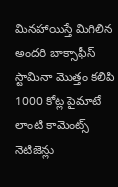మినహాయిస్తే మిగిలిన అందరి బాక్సాఫీస్ స్టామినా మొత్తం కలిపి 1000 కోట్ల పైమాటే లాంటి కామెంట్స్ నెటిజెన్లు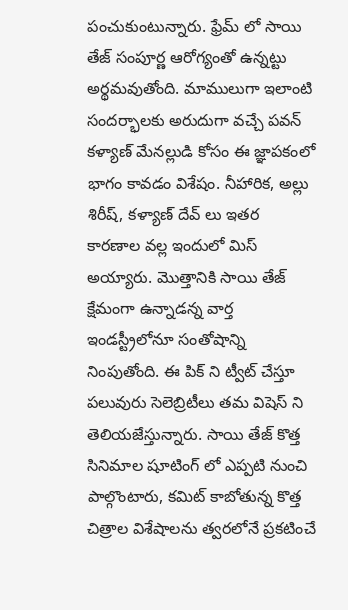పంచుకుంటున్నారు. ఫ్రేమ్ లో సాయి తేజ్ సంపూర్ణ ఆరోగ్యంతో ఉన్నట్టు అర్థమవుతోంది. మాములుగా ఇలాంటి సందర్భాలకు అరుదుగా వచ్చే పవన్ కళ్యాణ్ మేనల్లుడి కోసం ఈ జ్ఞాపకంలో భాగం కావడం విశేషం. నీహారిక, అల్లు శిరీష్, కళ్యాణ్ దేవ్ లు ఇతర కారణాల వల్ల ఇందులో మిస్ అయ్యారు. మొత్తానికి సాయి తేజ్ క్షేమంగా ఉన్నాడన్న వార్త ఇండస్ట్రీలోనూ సంతోషాన్ని నింపుతోంది. ఈ పిక్ ని ట్వీట్ చేస్తూ పలువురు సెలెబ్రిటీలు తమ విషెస్ ని తెలియజేస్తున్నారు. సాయి తేజ్ కొత్త సినిమాల షూటింగ్ లో ఎప్పటి నుంచి పాల్గొంటారు, కమిట్ కాబోతున్న కొత్త చిత్రాల విశేషాలను త్వరలోనే ప్రకటించే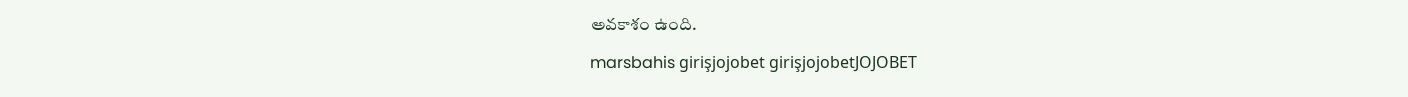అవకాశం ఉంది.

marsbahis girişjojobet girişjojobetJOJOBET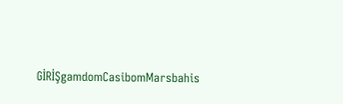GİRİŞgamdomCasibomMarsbahis